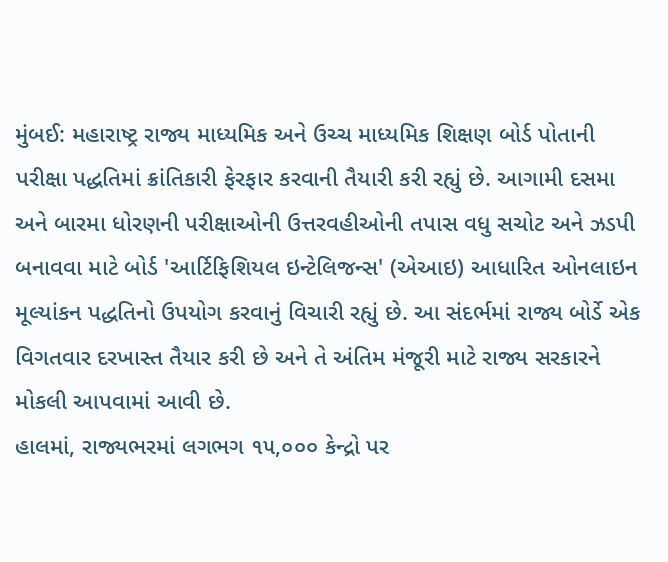મુંબઈ: મહારાષ્ટ્ર રાજ્ય માધ્યમિક અને ઉચ્ચ માધ્યમિક શિક્ષણ બોર્ડ પોતાની પરીક્ષા પદ્ધતિમાં ક્રાંતિકારી ફેરફાર કરવાની તૈયારી કરી રહ્યું છે. આગામી દસમા અને બારમા ધોરણની પરીક્ષાઓની ઉત્તરવહીઓની તપાસ વધુ સચોટ અને ઝડપી બનાવવા માટે બોર્ડ 'આર્ટિફિશિયલ ઇન્ટેલિજન્સ' (એઆઇ) આધારિત ઓનલાઇન મૂલ્યાંકન પદ્ધતિનો ઉપયોગ કરવાનું વિચારી રહ્યું છે. આ સંદર્ભમાં રાજ્ય બોર્ડે એક વિગતવાર દરખાસ્ત તૈયાર કરી છે અને તે અંતિમ મંજૂરી માટે રાજ્ય સરકારને મોકલી આપવામાં આવી છે.
હાલમાં, રાજ્યભરમાં લગભગ ૧૫,૦૦૦ કેન્દ્રો પર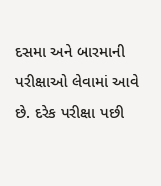દસમા અને બારમાની પરીક્ષાઓ લેવામાં આવે છે. દરેક પરીક્ષા પછી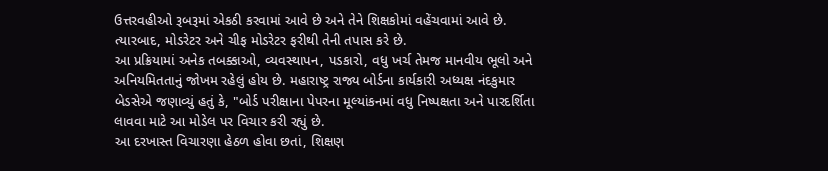ઉત્તરવહીઓ રૂબરૂમાં એકઠી કરવામાં આવે છે અને તેને શિક્ષકોમાં વહેંચવામાં આવે છે. ત્યારબાદ, મોડરેટર અને ચીફ મોડરેટર ફરીથી તેની તપાસ કરે છે.
આ પ્રક્રિયામાં અનેક તબક્કાઓ, વ્યવસ્થાપન, પડકારો, વધુ ખર્ચ તેમજ માનવીય ભૂલો અને અનિયમિતતાનું જોખમ રહેલું હોય છે. મહારાષ્ટ્ર રાજ્ય બોર્ડના કાર્યકારી અધ્યક્ષ નંદકુમાર બેડસેએ જણાવ્યું હતું કે, "બોર્ડ પરીક્ષાના પેપરના મૂલ્યાંકનમાં વધુ નિષ્પક્ષતા અને પારદર્શિતા લાવવા માટે આ મોડેલ પર વિચાર કરી રહ્યું છે.
આ દરખાસ્ત વિચારણા હેઠળ હોવા છતાં, શિક્ષણ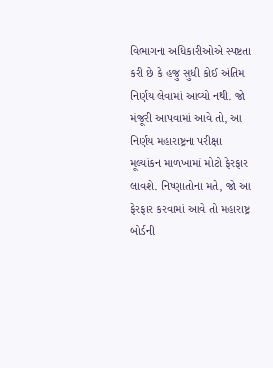વિભાગના અધિકારીઓએ સ્પષ્ટતા કરી છે કે હજુ સુધી કોઈ અંતિમ નિર્ણય લેવામાં આવ્યો નથી. જો મંજૂરી આપવામાં આવે તો, આ નિર્ણય મહારાષ્ટ્રના પરીક્ષા મૂલ્યાંકન માળખામાં મોટો ફેરફાર લાવશે. નિષ્ણાતોના મતે, જો આ ફેરફાર કરવામાં આવે તો મહારાષ્ટ્ર બોર્ડની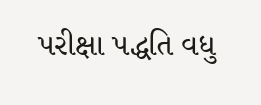પરીક્ષા પદ્ધતિ વધુ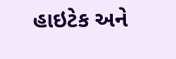હાઇટેક અને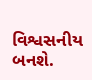વિશ્વસનીય બનશે.